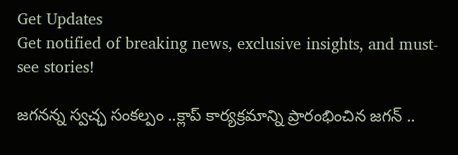Get Updates
Get notified of breaking news, exclusive insights, and must-see stories!

జగనన్న స్వచ్ఛ సంకల్పం ..క్లాప్ కార్యక్రమాన్ని ప్రారంభించిన జగన్ ..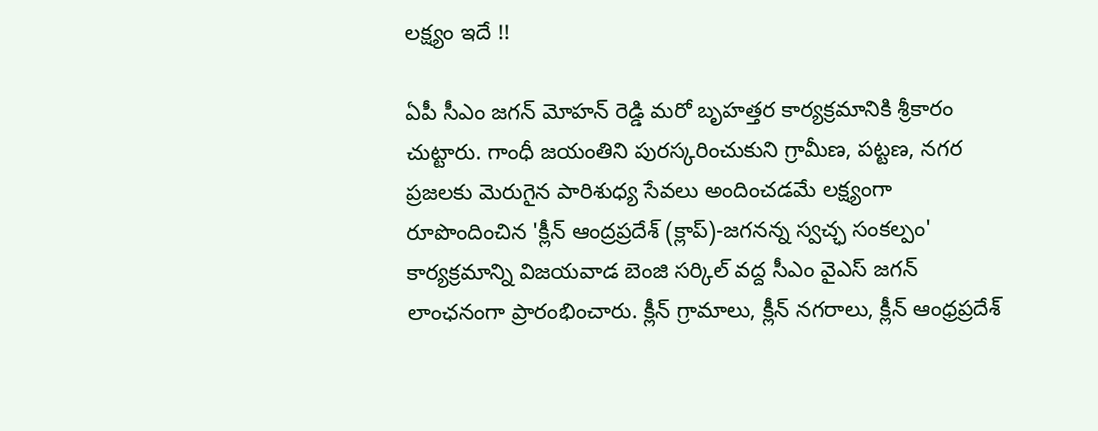లక్ష్యం ఇదే !!

ఏపీ సీఎం జగన్ మోహన్ రెడ్డి మరో బృహత్తర కార్యక్రమానికి శ్రీకారం చుట్టారు. గాంధీ జయంతిని పురస్కరించుకుని గ్రామీణ, పట్టణ, నగర ప్రజలకు మెరుగైన పారిశుధ్య సేవలు అందించడమే లక్ష్యంగా రూపొందించిన 'క్లీన్‌ ఆంద్రప్రదేశ్‌ (క్లాప్‌)-జగనన్న స్వచ్ఛ సంకల్పం' కార్యక్రమాన్ని విజయవాడ బెంజి సర్కిల్‌ వద్ద సీఎం వైఎస్‌ జగన్‌ లాంఛనంగా ప్రారంభించారు. క్లీన్ గ్రామాలు, క్లీన్ నగరాలు, క్లీన్ ఆంధ్రప్రదేశ్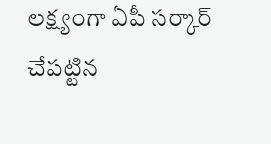లక్ష్యంగా ఏపీ సర్కార్ చేపట్టిన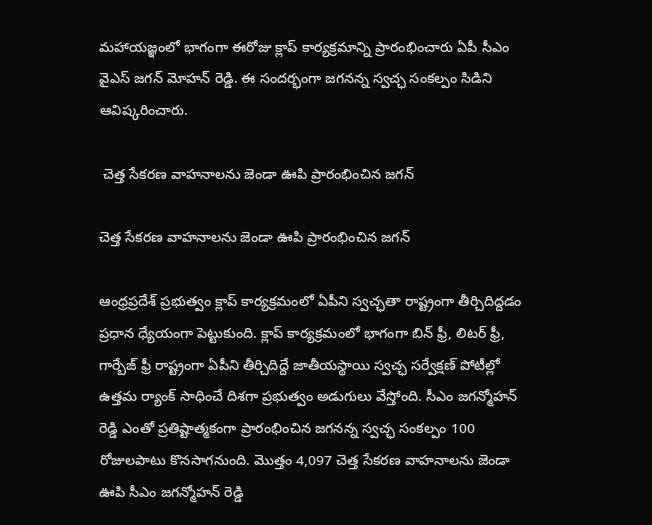మహాయజ్ఞంలో భాగంగా ఈరోజు క్లాప్ కార్యక్రమాన్ని ప్రారంభించారు ఏపీ సీఎం వైఎస్ జగన్ మోహన్ రెడ్డి. ఈ సందర్భంగా జగనన్న స్వచ్ఛ సంకల్పం సిడిని ఆవిష్కరించారు.

 చెత్త సేకరణ వాహనాలను జెండా ఊపి ప్రారంభించిన జగన్

చెత్త సేకరణ వాహనాలను జెండా ఊపి ప్రారంభించిన జగన్

ఆంధ్రప్రదేశ్ ప్రభుత్వం క్లాప్‌ కార్యక్రమంలో ఏపీని స్వచ్ఛతా రాష్ట్రంగా తీర్చిదిద్దడం ప్రధాన ధ్యేయంగా పెట్టుకుంది. క్లాప్ కార్యక్రమంలో భాగంగా బిన్‌ ఫ్రీ, లిటర్‌ ఫ్రీ, గార్బేజ్‌ ఫ్రీ రాష్ట్రంగా ఏపీని తీర్చిదిద్దే జాతీయస్థాయి స్వచ్ఛ సర్వేక్షణ్‌ పోటీల్లో ఉత్తమ ర్యాంక్‌ సాధించే దిశగా ప్రభుత్వం అడుగులు వేస్తోంది. సీఎం జగన్మోహన్ రెడ్డి ఎంతో ప్రతిష్టాత్మకంగా ప్రారంభించిన జగనన్న స్వచ్ఛ సంకల్పం 100 రోజులపాటు కొనసాగనుంది. మొత్తం 4,097 చెత్త సేకరణ వాహనాలను జెండా ఊపి సీఎం జగన్మోహన్ రెడ్డి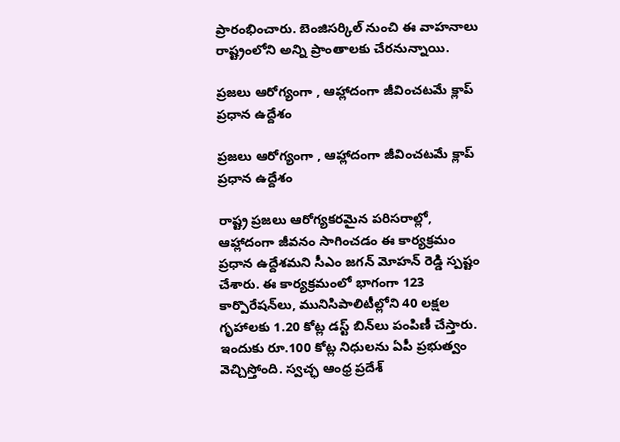ప్రారంభించారు. బెంజిసర్కిల్ నుంచి ఈ వాహనాలు రాష్ట్రంలోని అన్ని ప్రాంతాలకు చేరనున్నాయి.

ప్రజలు ఆరోగ్యంగా , ఆహ్లాదంగా జీవించటమే క్లాప్ ప్రధాన ఉద్దేశం

ప్రజలు ఆరోగ్యంగా , ఆహ్లాదంగా జీవించటమే క్లాప్ ప్రధాన ఉద్దేశం

రాష్ట్ర ప్రజలు ఆరోగ్యకరమైన పరిసరాల్లో, ఆహ్లాదంగా జీవనం సాగించడం ఈ కార్యక్రమం ప్రధాన ఉద్దేశమని సీఎం జగన్ మోహన్ రెడ్డి స్పష్టం చేశారు. ఈ కార్యక్రమంలో భాగంగా 123 కార్పొరేషన్‌లు, మునిసిపాలిటీల్లోని 40 లక్షల గృహాలకు 1.20 కోట్ల డస్ట్‌ బిన్‌లు పంపిణీ చేస్తారు. ఇందుకు రూ.100 కోట్ల నిధులను ఏపీ ప్రభుత్వం వెచ్చిస్తోంది. స్వచ్ఛ ఆంధ్ర ప్రదేశ్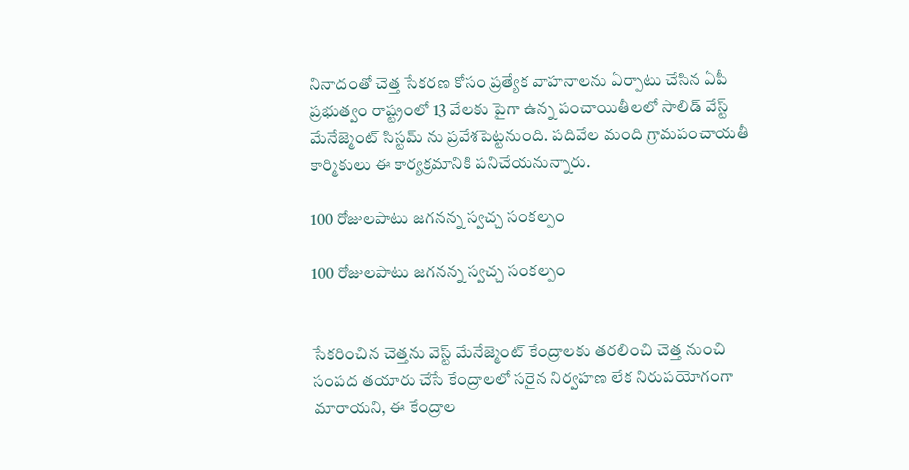నినాదంతో చెత్త సేకరణ కోసం ప్రత్యేక వాహనాలను ఏర్పాటు చేసిన ఏపీ ప్రభుత్వం రాష్ట్రంలో 13 వేలకు పైగా ఉన్న పంచాయితీలలో సాలిడ్ వేస్ట్ మేనేజ్మెంట్ సిస్టమ్ ను ప్రవేశపెట్టనుంది. పదివేల మంది గ్రామపంచాయతీ కార్మికులు ఈ కార్యక్రమానికి పనిచేయనున్నారు.

100 రోజులపాటు జగనన్న స్వచ్చ సంకల్పం

100 రోజులపాటు జగనన్న స్వచ్చ సంకల్పం


సేకరించిన చెత్తను వెస్ట్ మేనేజ్మెంట్ కేంద్రాలకు తరలించి చెత్త నుంచి సంపద తయారు చేసే కేంద్రాలలో సరైన నిర్వహణ లేక నిరుపయోగంగా మారాయని, ఈ కేంద్రాల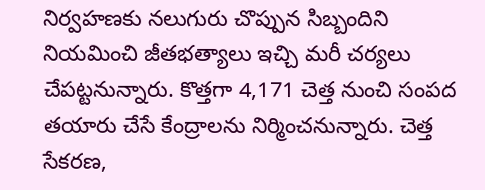నిర్వహణకు నలుగురు చొప్పున సిబ్బందిని నియమించి జీతభత్యాలు ఇచ్చి మరీ చర్యలు చేపట్టనున్నారు. కొత్తగా 4,171 చెత్త నుంచి సంపద తయారు చేసే కేంద్రాలను నిర్మించనున్నారు. చెత్త సేకరణ,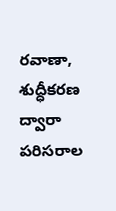రవాణా, శుద్ధీకరణ ద్వారా పరిసరాల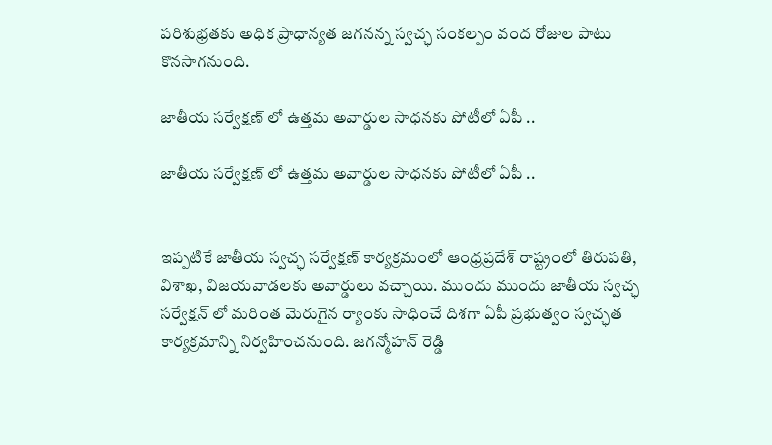పరిశుభ్రతకు అధిక ప్రాధాన్యత జగనన్న స్వచ్ఛ సంకల్పం వంద రోజుల పాటు కొనసాగనుంది.

జాతీయ సర్వేక్షణ్ లో ఉత్తమ అవార్డుల సాధనకు పోటీలో ఏపీ ..

జాతీయ సర్వేక్షణ్ లో ఉత్తమ అవార్డుల సాధనకు పోటీలో ఏపీ ..


ఇప్పటికే జాతీయ స్వచ్ఛ సర్వేక్షణ్ కార్యక్రమంలో ఆంధ్రప్రదేశ్ రాష్ట్రంలో తిరుపతి, విశాఖ, విజయవాడలకు అవార్డులు వచ్చాయి. ముందు ముందు జాతీయ స్వచ్ఛ సర్వేక్షన్ లో మరింత మెరుగైన ర్యాంకు సాధించే దిశగా ఏపీ ప్రభుత్వం స్వచ్ఛత కార్యక్రమాన్ని నిర్వహించనుంది. జగన్మోహన్ రెడ్డి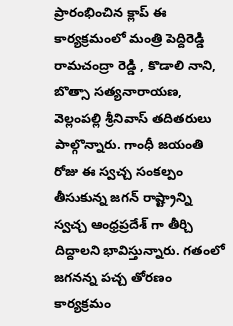ప్రారంభించిన క్లాప్ ఈ కార్యక్రమంలో మంత్రి పెద్దిరెడ్డి రామచంద్రా రెడ్డి , కొడాలి నాని, బొత్సా సత్యనారాయణ, వెల్లంపల్లి శ్రీనివాస్ తదితరులు పాల్గొన్నారు. గాంధీ జయంతి రోజు ఈ స్వచ్చ సంకల్పం తీసుకున్న జగన్ రాష్ట్రాన్ని స్వచ్చ ఆంధ్రప్రదేశ్ గా తీర్చి దిద్దాలని భావిస్తున్నారు. గతంలో జగనన్న పచ్చ తోరణం కార్యక్రమం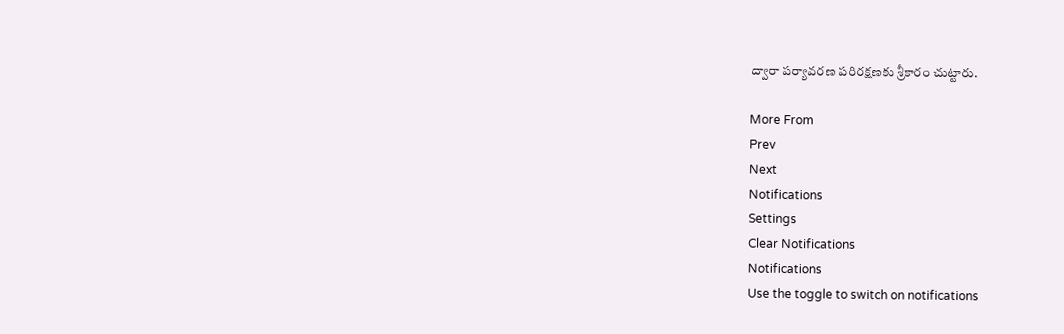ద్వారా పర్యావరణ పరిరక్షణకు శ్రీకారం చుట్టారు.

More From
Prev
Next
Notifications
Settings
Clear Notifications
Notifications
Use the toggle to switch on notifications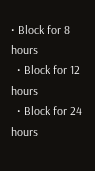• Block for 8 hours
  • Block for 12 hours
  • Block for 24 hours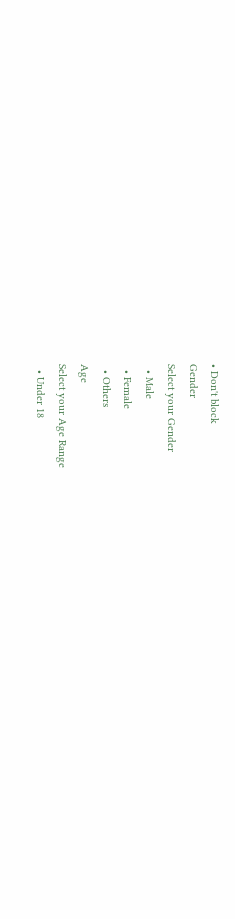• Don't block
Gender
Select your Gender
  • Male
  • Female
  • Others
Age
Select your Age Range
  • Under 18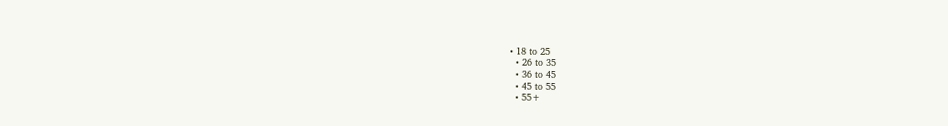• 18 to 25
  • 26 to 35
  • 36 to 45
  • 45 to 55
  • 55+